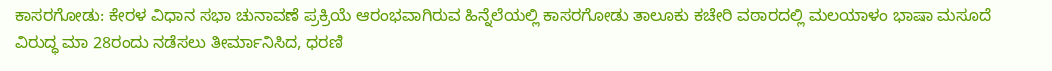ಕಾಸರಗೋಡು: ಕೇರಳ ವಿಧಾನ ಸಭಾ ಚುನಾವಣೆ ಪ್ರಕ್ರಿಯೆ ಆರಂಭವಾಗಿರುವ ಹಿನ್ನೆಲೆಯಲ್ಲಿ ಕಾಸರಗೋಡು ತಾಲೂಕು ಕಚೇರಿ ವಠಾರದಲ್ಲಿ ಮಲಯಾಳಂ ಭಾಷಾ ಮಸೂದೆ ವಿರುದ್ಧ ಮಾ 28ರಂದು ನಡೆಸಲು ತೀರ್ಮಾನಿಸಿದ, ಧರಣಿ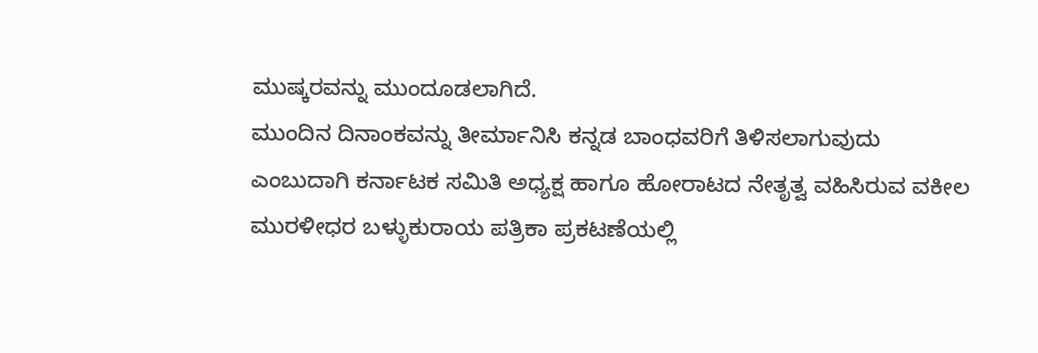ಮುಷ್ಕರವನ್ನು ಮುಂದೂಡಲಾಗಿದೆ.
ಮುಂದಿನ ದಿನಾಂಕವನ್ನು ತೀರ್ಮಾನಿಸಿ ಕನ್ನಡ ಬಾಂಧವರಿಗೆ ತಿಳಿಸಲಾಗುವುದು ಎಂಬುದಾಗಿ ಕರ್ನಾಟಕ ಸಮಿತಿ ಅಧ್ಯಕ್ಷ ಹಾಗೂ ಹೋರಾಟದ ನೇತೃತ್ವ ವಹಿಸಿರುವ ವಕೀಲ ಮುರಳೀಧರ ಬಳ್ಳುಕುರಾಯ ಪತ್ರಿಕಾ ಪ್ರಕಟಣೆಯಲ್ಲಿ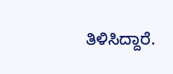ತಿಳಿಸಿದ್ದಾರೆ.